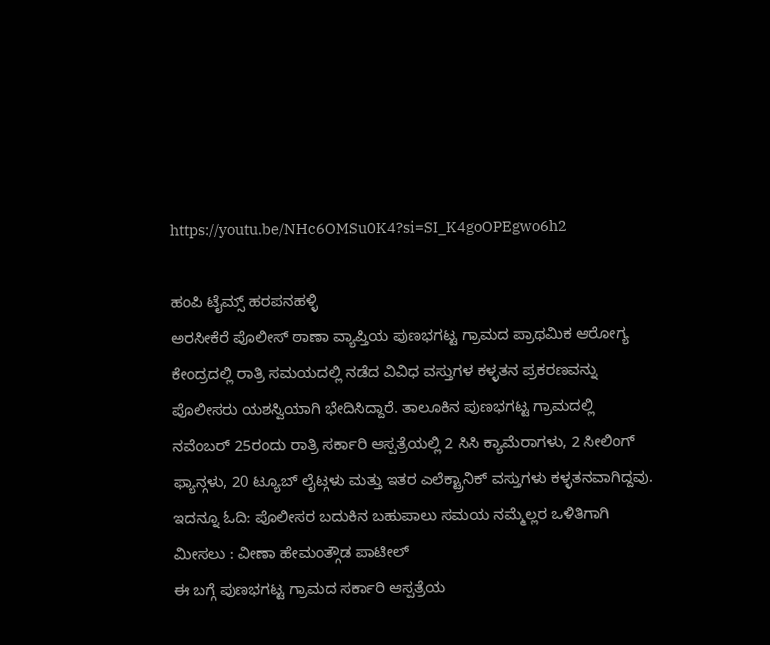https://youtu.be/NHc6OMSu0K4?si=SI_K4goOPEgwo6h2

ಹಂಪಿ ಟೈಮ್ಸ್ ಹರಪನಹಳ್ಳಿ
ಅರಸೀಕೆರೆ ಪೊಲೀಸ್ ಠಾಣಾ ವ್ಯಾಪ್ತಿಯ ಪುಣಭಗಟ್ಟ ಗ್ರಾಮದ ಪ್ರಾಥಮಿಕ ಆರೋಗ್ಯ ಕೇಂದ್ರದಲ್ಲಿ ರಾತ್ರಿ ಸಮಯದಲ್ಲಿ ನಡೆದ ವಿವಿಧ ವಸ್ತುಗಳ ಕಳ್ಳತನ ಪ್ರಕರಣವನ್ನು ಪೊಲೀಸರು ಯಶಸ್ವಿಯಾಗಿ ಭೇದಿಸಿದ್ದಾರೆ. ತಾಲೂಕಿನ ಪುಣಭಗಟ್ಟ ಗ್ರಾಮದಲ್ಲಿ ನವೆಂಬರ್ 25ರಂದು ರಾತ್ರಿ ಸರ್ಕಾರಿ ಆಸ್ಪತ್ರೆಯಲ್ಲಿ 2 ಸಿಸಿ ಕ್ಯಾಮೆರಾಗಳು, 2 ಸೀಲಿಂಗ್ ಫ್ಯಾನ್ಗಳು, 20 ಟ್ಯೂಬ್ ಲೈಟ್ಗಳು ಮತ್ತು ಇತರ ಎಲೆಕ್ಟ್ರಾನಿಕ್ ವಸ್ತುಗಳು ಕಳ್ಳತನವಾಗಿದ್ದವು.
ಇದನ್ನೂ ಓದಿ: ಪೊಲೀಸರ ಬದುಕಿನ ಬಹುಪಾಲು ಸಮಯ ನಮ್ಮೆಲ್ಲರ ಒಳಿತಿಗಾಗಿ ಮೀಸಲು : ವೀಣಾ ಹೇಮಂತ್ಗೌಡ ಪಾಟೀಲ್
ಈ ಬಗ್ಗೆ ಪುಣಭಗಟ್ಟ ಗ್ರಾಮದ ಸರ್ಕಾರಿ ಆಸ್ಪತ್ರೆಯ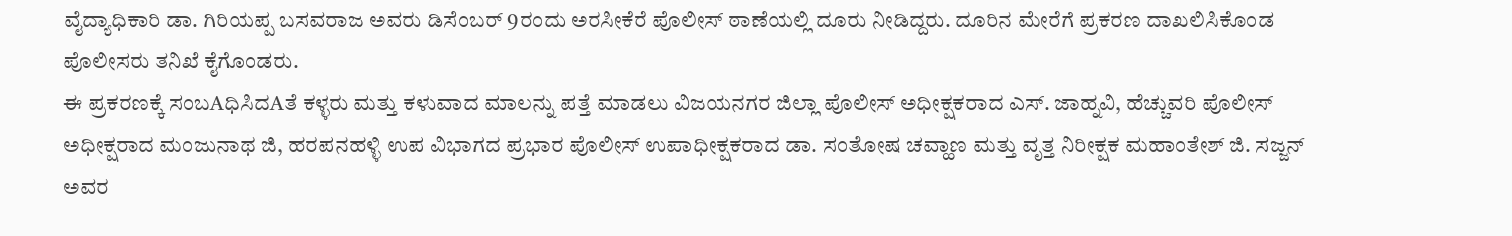ವೈದ್ಯಾಧಿಕಾರಿ ಡಾ. ಗಿರಿಯಪ್ಪ ಬಸವರಾಜ ಅವರು ಡಿಸೆಂಬರ್ 9ರಂದು ಅರಸೀಕೆರೆ ಪೊಲೀಸ್ ಠಾಣೆಯಲ್ಲಿ ದೂರು ನೀಡಿದ್ದರು. ದೂರಿನ ಮೇರೆಗೆ ಪ್ರಕರಣ ದಾಖಲಿಸಿಕೊಂಡ ಪೊಲೀಸರು ತನಿಖೆ ಕೈಗೊಂಡರು.
ಈ ಪ್ರಕರಣಕ್ಕೆ ಸಂಬAಧಿಸಿದAತೆ ಕಳ್ಳರು ಮತ್ತು ಕಳುವಾದ ಮಾಲನ್ನು ಪತ್ತೆ ಮಾಡಲು ವಿಜಯನಗರ ಜಿಲ್ಲಾ ಪೊಲೀಸ್ ಅಧೀಕ್ಷಕರಾದ ಎಸ್. ಜಾಹ್ನವಿ, ಹೆಚ್ಚುವರಿ ಪೊಲೀಸ್ ಅಧೀಕ್ಷರಾದ ಮಂಜುನಾಥ ಜಿ, ಹರಪನಹಳ್ಳಿ ಉಪ ವಿಭಾಗದ ಪ್ರಭಾರ ಪೊಲೀಸ್ ಉಪಾಧೀಕ್ಷಕರಾದ ಡಾ. ಸಂತೋಷ ಚವ್ಹಾಣ ಮತ್ತು ವೃತ್ತ ನಿರೀಕ್ಷಕ ಮಹಾಂತೇಶ್ ಜಿ. ಸಜ್ಜನ್ ಅವರ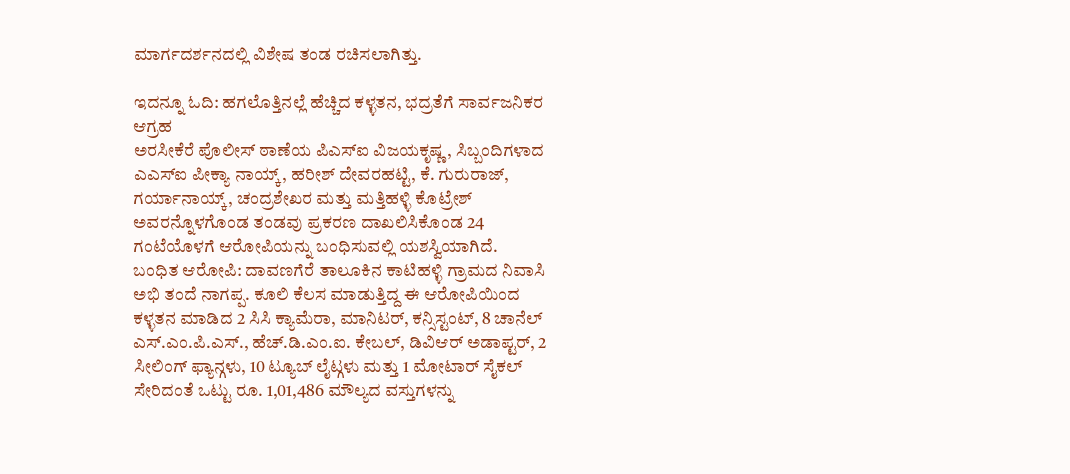ಮಾರ್ಗದರ್ಶನದಲ್ಲಿ ವಿಶೇಷ ತಂಡ ರಚಿಸಲಾಗಿತ್ತು.

ಇದನ್ನೂ ಓದಿ: ಹಗಲೊತ್ತಿನಲ್ಲೆ ಹೆಚ್ಚಿದ ಕಳ್ಳತನ, ಭದ್ರತೆಗೆ ಸಾರ್ವಜನಿಕರ ಆಗ್ರಹ
ಅರಸೀಕೆರೆ ಪೊಲೀಸ್ ಠಾಣೆಯ ಪಿಎಸ್ಐ ವಿಜಯಕೃಷ್ಣ, ಸಿಬ್ಬಂದಿಗಳಾದ ಎಎಸ್ಐ ಪೀಕ್ಯಾ ನಾಯ್ಕ್, ಹರೀಶ್ ದೇವರಹಟ್ಟಿ, ಕೆ. ಗುರುರಾಜ್, ಗರ್ಯಾನಾಯ್ಕ್, ಚಂದ್ರಶೇಖರ ಮತ್ತು ಮತ್ತಿಹಳ್ಳಿ ಕೊಟ್ರೇಶ್ ಅವರನ್ನೊಳಗೊಂಡ ತಂಡವು ಪ್ರಕರಣ ದಾಖಲಿಸಿಕೊಂಡ 24 ಗಂಟೆಯೊಳಗೆ ಆರೋಪಿಯನ್ನು ಬಂಧಿಸುವಲ್ಲಿ ಯಶಸ್ವಿಯಾಗಿದೆ.
ಬಂಧಿತ ಆರೋಪಿ: ದಾವಣಗೆರೆ ತಾಲೂಕಿನ ಕಾಟಿಹಳ್ಳಿ ಗ್ರಾಮದ ನಿವಾಸಿ ಅಭಿ ತಂದೆ ನಾಗಪ್ಪ. ಕೂಲಿ ಕೆಲಸ ಮಾಡುತ್ತಿದ್ದ ಈ ಆರೋಪಿಯಿಂದ ಕಳ್ಳತನ ಮಾಡಿದ 2 ಸಿಸಿ ಕ್ಯಾಮೆರಾ, ಮಾನಿಟರ್, ಕನ್ಸಿಸ್ಟಂಟ್, 8 ಚಾನೆಲ್ ಎಸ್.ಎಂ.ಪಿ.ಎಸ್., ಹೆಚ್.ಡಿ.ಎಂ.ಐ. ಕೇಬಲ್, ಡಿವಿಆರ್ ಅಡಾಪ್ಟರ್, 2 ಸೀಲಿಂಗ್ ಫ್ಯಾನ್ಗಳು, 10 ಟ್ಯೂಬ್ ಲೈಟ್ಗಳು ಮತ್ತು 1 ಮೋಟಾರ್ ಸೈಕಲ್ ಸೇರಿದಂತೆ ಒಟ್ಟು ರೂ. 1,01,486 ಮೌಲ್ಯದ ವಸ್ತುಗಳನ್ನು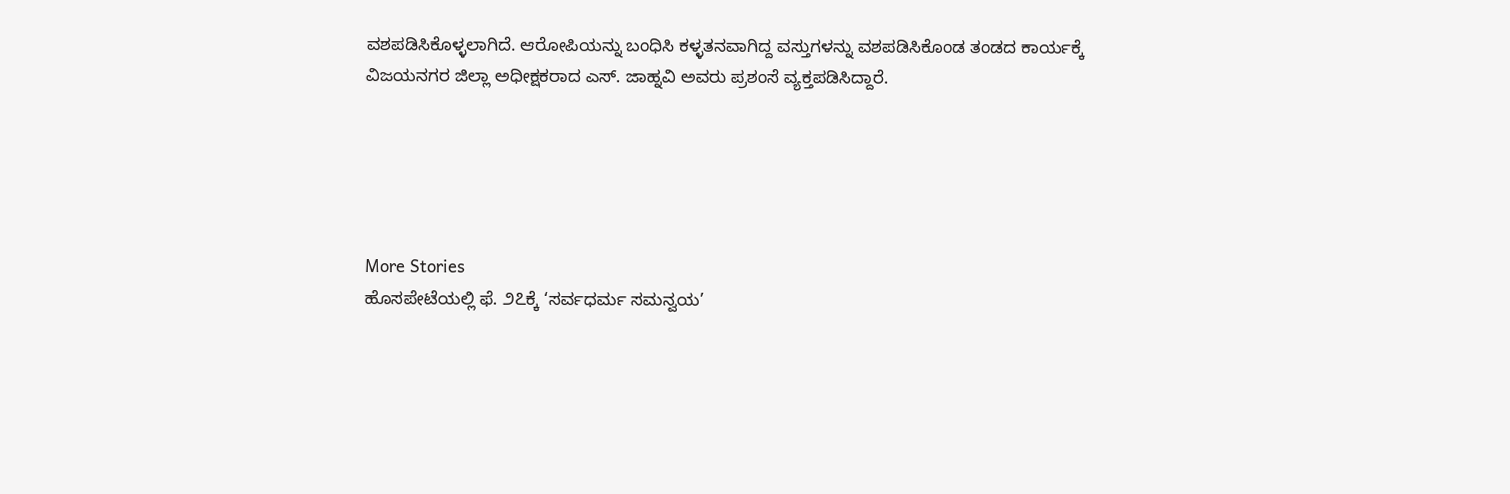ವಶಪಡಿಸಿಕೊಳ್ಳಲಾಗಿದೆ. ಆರೋಪಿಯನ್ನು ಬಂಧಿಸಿ ಕಳ್ಳತನವಾಗಿದ್ದ ವಸ್ತುಗಳನ್ನು ವಶಪಡಿಸಿಕೊಂಡ ತಂಡದ ಕಾರ್ಯಕ್ಕೆ ವಿಜಯನಗರ ಜಿಲ್ಲಾ ಅಧೀಕ್ಷಕರಾದ ಎಸ್. ಜಾಹ್ನವಿ ಅವರು ಪ್ರಶಂಸೆ ವ್ಯಕ್ತಪಡಿಸಿದ್ದಾರೆ.





More Stories
ಹೊಸಪೇಟೆಯಲ್ಲಿ ಫೆ. ೨೭ಕ್ಕೆ ‘ಸರ್ವಧರ್ಮ ಸಮನ್ವಯ’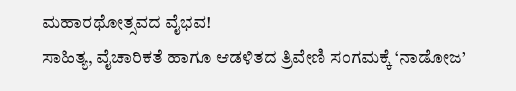ಮಹಾರಥೋತ್ಸವದ ವೈಭವ!
ಸಾಹಿತ್ಯ, ವೈಚಾರಿಕತೆ ಹಾಗೂ ಆಡಳಿತದ ತ್ರಿವೇಣಿ ಸಂಗಮಕ್ಕೆ ‘ನಾಡೋಜ’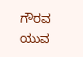ಗೌರವ
ಯುವ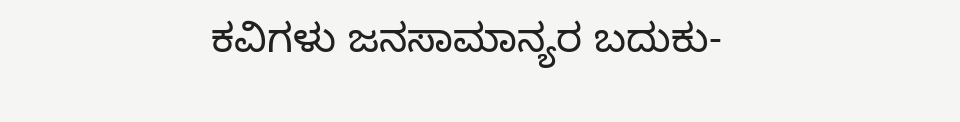ಕವಿಗಳು ಜನಸಾಮಾನ್ಯರ ಬದುಕು-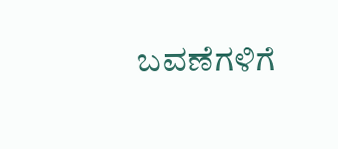ಬವಣೆಗಳಿಗೆ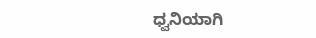ಧ್ವನಿಯಾಗಿ